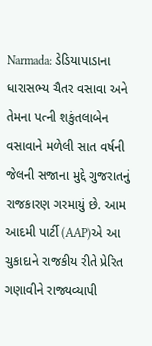Narmada: ડેડિયાપાડાના ધારાસભ્ય ચૈતર વસાવા અને તેમના પત્ની શકુંતલાબેન વસાવાને મળેલી સાત વર્ષની જેલની સજાના મુદ્દે ગુજરાતનું રાજકારણ ગરમાયું છે. આમ આદમી પાર્ટી (AAP)એ આ ચુકાદાને રાજકીય રીતે પ્રેરિત ગણાવીને રાજ્યવ્યાપી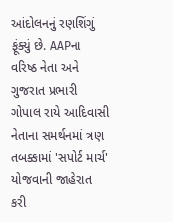આંદોલનનું રણશિંગું ફૂંક્યું છે. AAPના વરિષ્ઠ નેતા અને ગુજરાત પ્રભારી ગોપાલ રાયે આદિવાસી નેતાના સમર્થનમાં ત્રણ તબક્કામાં 'સપોર્ટ માર્ચ' યોજવાની જાહેરાત કરી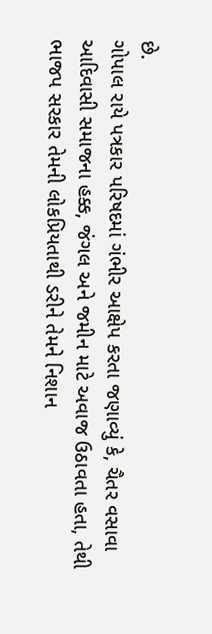છે.
ગોપાલ રાયે પત્રકાર પરિષદમાં ગંભીર આક્ષેપ કરતા જણાવ્યું કે, ચૈતર વસાવા આદિવાસી સમાજના હક્ક, જંગલ અને જમીન માટે અવાજ ઉઠાવતા હતા, તેથી ભાજપ સરકાર તેમની લોકપ્રિયતાથી ડરીને તેમને નિશાન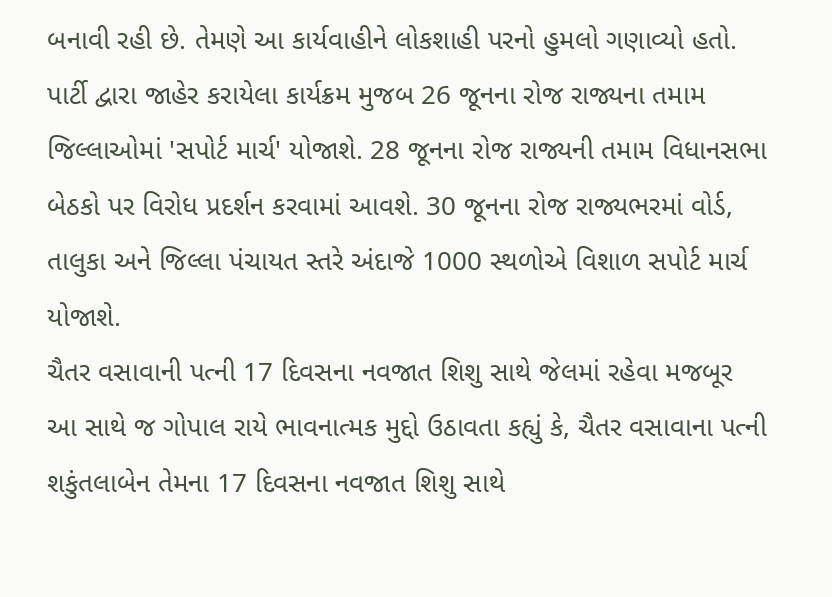બનાવી રહી છે. તેમણે આ કાર્યવાહીને લોકશાહી પરનો હુમલો ગણાવ્યો હતો.
પાર્ટી દ્વારા જાહેર કરાયેલા કાર્યક્રમ મુજબ 26 જૂનના રોજ રાજ્યના તમામ જિલ્લાઓમાં 'સપોર્ટ માર્ચ' યોજાશે. 28 જૂનના રોજ રાજ્યની તમામ વિધાનસભા બેઠકો પર વિરોધ પ્રદર્શન કરવામાં આવશે. 30 જૂનના રોજ રાજ્યભરમાં વોર્ડ, તાલુકા અને જિલ્લા પંચાયત સ્તરે અંદાજે 1000 સ્થળોએ વિશાળ સપોર્ટ માર્ચ યોજાશે.
ચૈતર વસાવાની પત્ની 17 દિવસના નવજાત શિશુ સાથે જેલમાં રહેવા મજબૂર
આ સાથે જ ગોપાલ રાયે ભાવનાત્મક મુદ્દો ઉઠાવતા કહ્યું કે, ચૈતર વસાવાના પત્ની શકુંતલાબેન તેમના 17 દિવસના નવજાત શિશુ સાથે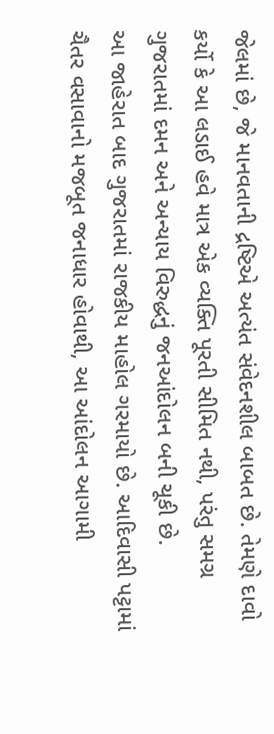જેલમાં છે, જે માનવતાની દ્રષ્ટિએ અત્યંત સંવેદનશીલ બાબત છે. તેમણે દાવો કર્યો કે આ લડાઈ હવે માત્ર એક વ્યક્તિ પૂરતી સીમિત નથી, પરંતુ સમગ્ર ગુજરાતમાં દમન અને અન્યાય વિરુદ્ધનું જનઆંદોલન બની ચૂકી છે.
આ જાહેરાત બાદ ગુજરાતમાં રાજકીય માહોલ ગરમાયો છે. આદિવાસી પટ્ટામાં ચૈતર વસાવાનો મજબૂત જનાધાર હોવાથી, આ આંદોલન આગામી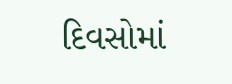દિવસોમાં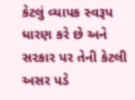કેટલું વ્યાપક સ્વરૂપ ધારણ કરે છે અને સરકાર પર તેની કેટલી અસર પડે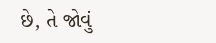છે, તે જોવું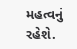મહત્વનું રહેશે.